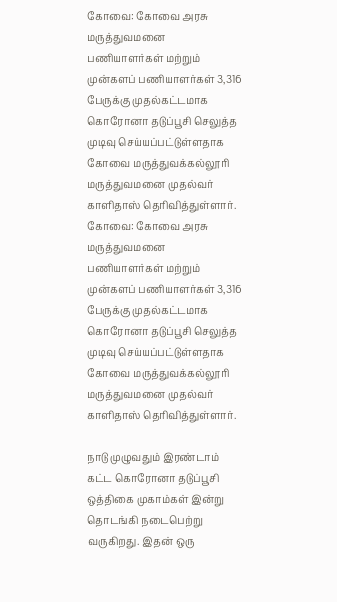கோவை: கோவை அரசு மருத்துவமனை பணியாளர்கள் மற்றும் முன்களப் பணியாளர்கள் 3,316 பேருக்கு முதல்கட்டமாக கொரோனா தடுப்பூசி செலுத்த முடிவு செய்யப்பட்டுள்ளதாக கோவை மருத்துவக்கல்லூரி மருத்துவமனை முதல்வர் காளிதாஸ் தெரிவித்துள்ளார்.
கோவை: கோவை அரசு மருத்துவமனை பணியாளர்கள் மற்றும் முன்களப் பணியாளர்கள் 3,316 பேருக்கு முதல்கட்டமாக கொரோனா தடுப்பூசி செலுத்த முடிவு செய்யப்பட்டுள்ளதாக கோவை மருத்துவக்கல்லூரி மருத்துவமனை முதல்வர் காளிதாஸ் தெரிவித்துள்ளார்.

நாடு முழுவதும் இரண்டாம் கட்ட கொரோனா தடுப்பூசி ஒத்திகை முகாம்கள் இன்று தொடங்கி நடைபெற்று வருகிறது. இதன் ஒரு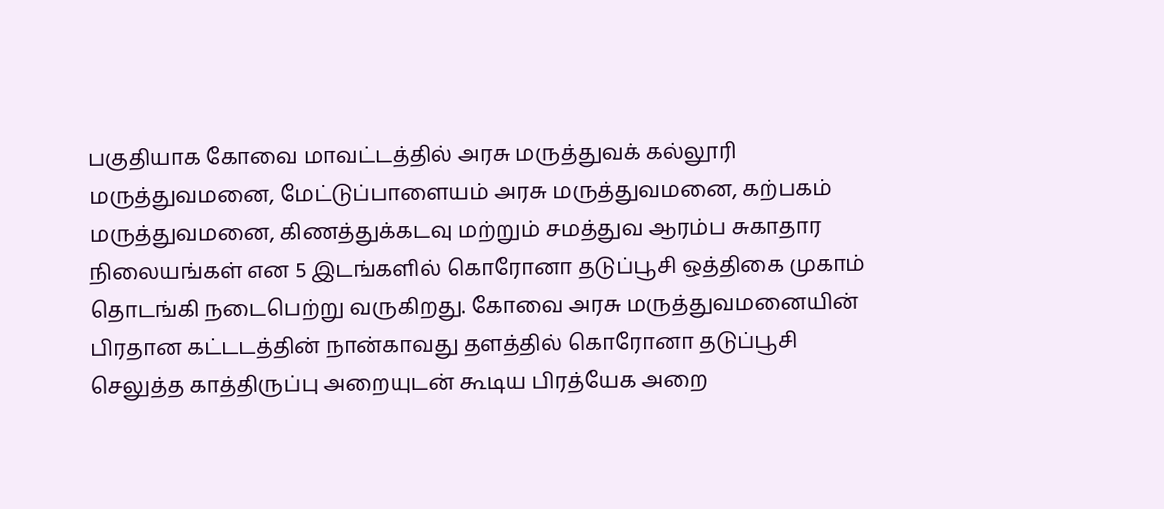பகுதியாக கோவை மாவட்டத்தில் அரசு மருத்துவக் கல்லூரி மருத்துவமனை, மேட்டுப்பாளையம் அரசு மருத்துவமனை, கற்பகம் மருத்துவமனை, கிணத்துக்கடவு மற்றும் சமத்துவ ஆரம்ப சுகாதார நிலையங்கள் என 5 இடங்களில் கொரோனா தடுப்பூசி ஒத்திகை முகாம் தொடங்கி நடைபெற்று வருகிறது. கோவை அரசு மருத்துவமனையின் பிரதான கட்டடத்தின் நான்காவது தளத்தில் கொரோனா தடுப்பூசி செலுத்த காத்திருப்பு அறையுடன் கூடிய பிரத்யேக அறை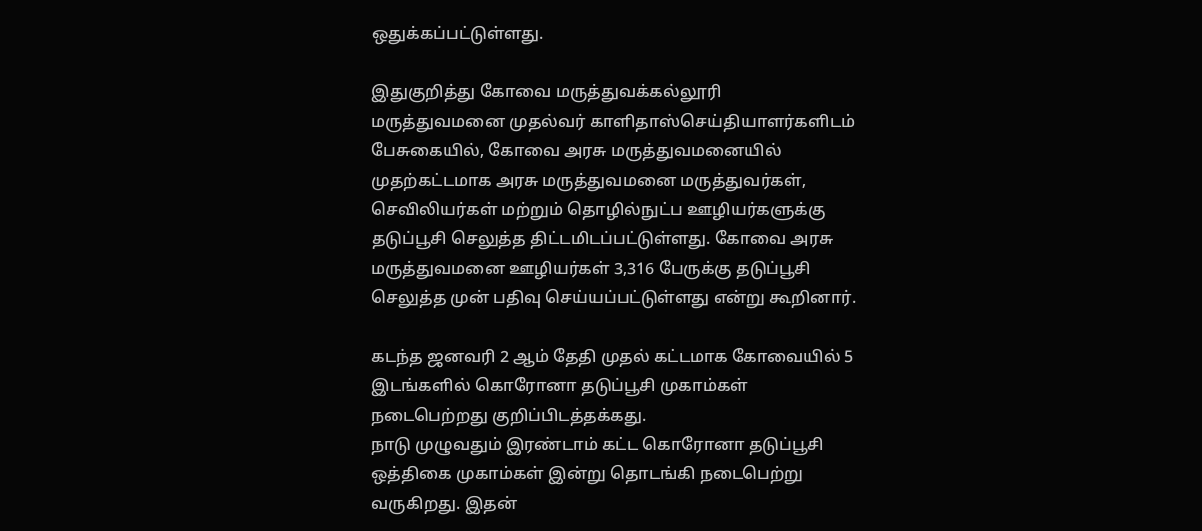ஒதுக்கப்பட்டுள்ளது.

இதுகுறித்து கோவை மருத்துவக்கல்லூரி மருத்துவமனை முதல்வர் காளிதாஸ்செய்தியாளர்களிடம் பேசுகையில், கோவை அரசு மருத்துவமனையில் முதற்கட்டமாக அரசு மருத்துவமனை மருத்துவர்கள், செவிலியர்கள் மற்றும் தொழில்நுட்ப ஊழியர்களுக்கு தடுப்பூசி செலுத்த திட்டமிடப்பட்டுள்ளது. கோவை அரசு மருத்துவமனை ஊழியர்கள் 3,316 பேருக்கு தடுப்பூசி செலுத்த முன் பதிவு செய்யப்பட்டுள்ளது என்று கூறினார்.

கடந்த ஜனவரி 2 ஆம் தேதி முதல் கட்டமாக கோவையில் 5 இடங்களில் கொரோனா தடுப்பூசி முகாம்கள் நடைபெற்றது குறிப்பிடத்தக்கது.
நாடு முழுவதும் இரண்டாம் கட்ட கொரோனா தடுப்பூசி ஒத்திகை முகாம்கள் இன்று தொடங்கி நடைபெற்று வருகிறது. இதன்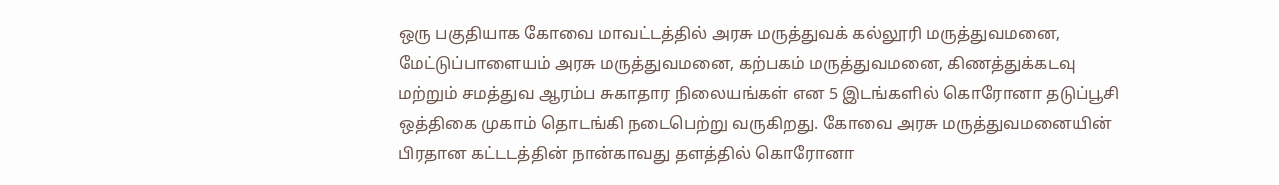ஒரு பகுதியாக கோவை மாவட்டத்தில் அரசு மருத்துவக் கல்லூரி மருத்துவமனை, மேட்டுப்பாளையம் அரசு மருத்துவமனை, கற்பகம் மருத்துவமனை, கிணத்துக்கடவு மற்றும் சமத்துவ ஆரம்ப சுகாதார நிலையங்கள் என 5 இடங்களில் கொரோனா தடுப்பூசி ஒத்திகை முகாம் தொடங்கி நடைபெற்று வருகிறது. கோவை அரசு மருத்துவமனையின் பிரதான கட்டடத்தின் நான்காவது தளத்தில் கொரோனா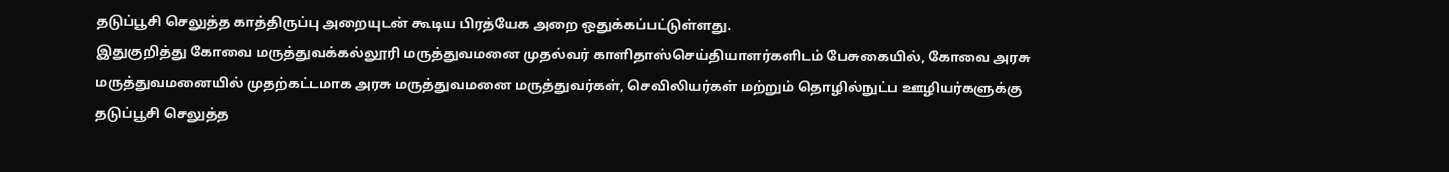தடுப்பூசி செலுத்த காத்திருப்பு அறையுடன் கூடிய பிரத்யேக அறை ஒதுக்கப்பட்டுள்ளது.
இதுகுறித்து கோவை மருத்துவக்கல்லூரி மருத்துவமனை முதல்வர் காளிதாஸ்செய்தியாளர்களிடம் பேசுகையில், கோவை அரசு மருத்துவமனையில் முதற்கட்டமாக அரசு மருத்துவமனை மருத்துவர்கள், செவிலியர்கள் மற்றும் தொழில்நுட்ப ஊழியர்களுக்கு தடுப்பூசி செலுத்த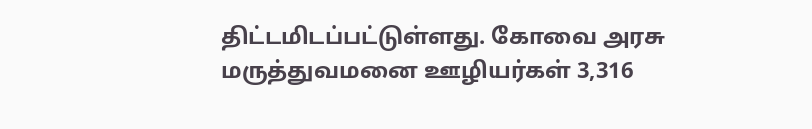திட்டமிடப்பட்டுள்ளது. கோவை அரசு மருத்துவமனை ஊழியர்கள் 3,316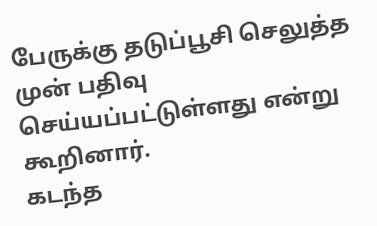பேருக்கு தடுப்பூசி செலுத்த முன் பதிவு செய்யப்பட்டுள்ளது என்று கூறினார்.
கடந்த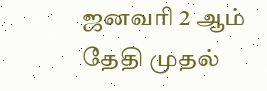ஜனவரி 2 ஆம் தேதி முதல்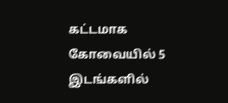கட்டமாக கோவையில் 5 இடங்களில்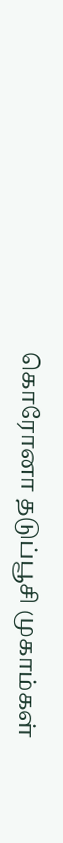கொரோனா தடுப்பூசி முகாம்கள்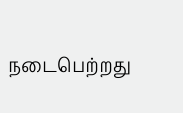நடைபெற்றது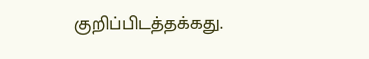குறிப்பிடத்தக்கது.